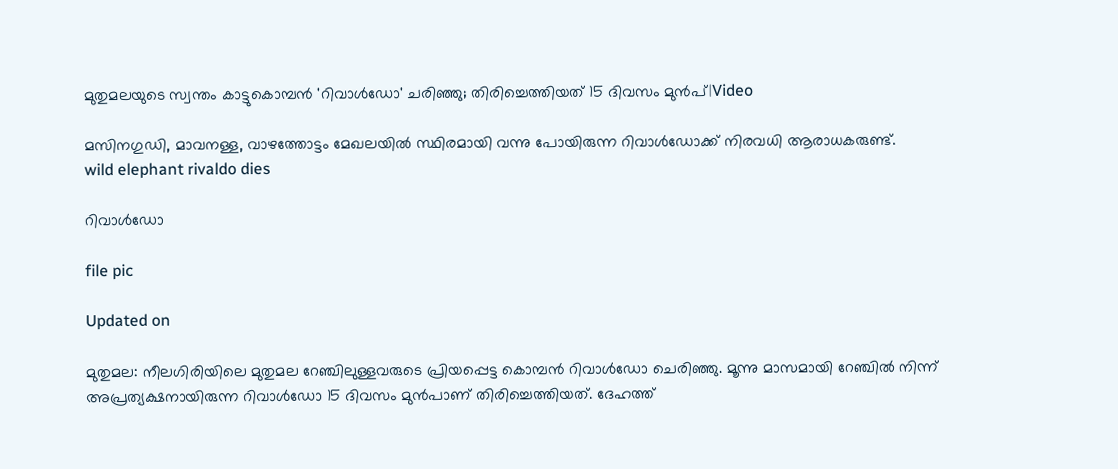മുതുമലയുടെ സ്വന്തം കാട്ടുകൊമ്പൻ 'റിവാൾഡോ' ചരിഞ്ഞു; തിരിച്ചെത്തിയത് 15 ദിവസം മുൻപ്|Video

മസിനഗുഡി, മാവനള്ള, വാഴത്തോട്ടം മേഖലയിൽ സ്ഥിരമായി വന്നു പോയിരുന്ന റിവാൾഡോക്ക് നിരവധി ആരാധകരുണ്ട്.
wild elephant rivaldo dies

റിവാൾഡോ

file pic

Updated on

മുതുമല: നീലഗിരിയിലെ മുതുമല റേഞ്ചിലുള്ളവരുടെ പ്രിയപ്പെട്ട കൊമ്പൻ റിവാൾഡോ ചെരിഞ്ഞു. മൂന്നു മാസമായി റേഞ്ചിൽ നിന്ന് അപ്രത്യക്ഷനായിരുന്ന റിവാൾഡോ 15 ദിവസം മുൻപാണ് തിരിച്ചെത്തിയത്. ദേഹത്ത്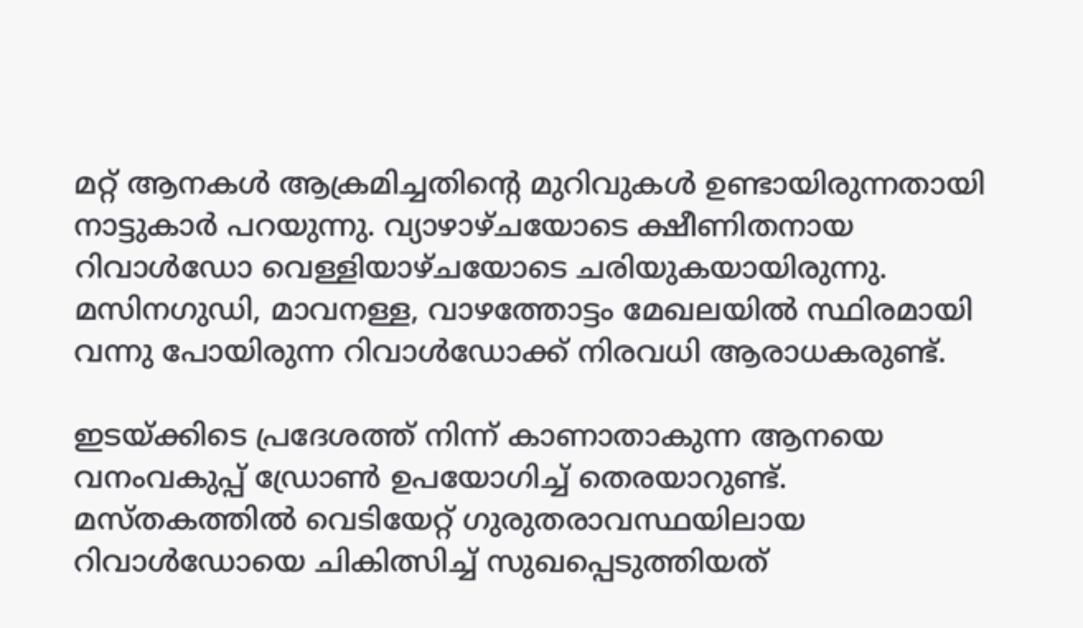മറ്റ് ആനകൾ ആക്രമിച്ചതിന്‍റെ മുറിവുകൾ ഉണ്ടായിരുന്നതായി നാട്ടുകാർ പറയുന്നു. വ്യാഴാഴ്ചയോടെ ക്ഷീണിതനായ റിവാൾഡോ വെള്ളിയാഴ്ചയോടെ ചരിയുകയായിരുന്നു. മസിനഗുഡി, മാവനള്ള, വാഴത്തോട്ടം മേഖലയിൽ സ്ഥിരമായി വന്നു പോയിരുന്ന റിവാൾഡോക്ക് നിരവധി ആരാധകരുണ്ട്.

ഇടയ്ക്കിടെ പ്രദേശത്ത് നിന്ന് കാണാതാകുന്ന ആനയെ വനംവകുപ്പ് ഡ്രോൺ ഉപയോഗിച്ച് തെരയാറുണ്ട്. മസ്തകത്തിൽ വെടിയേറ്റ് ഗുരുതരാവസ്ഥയിലായ റിവാൾഡോയെ ചികിത്സിച്ച് സുഖപ്പെടുത്തിയത്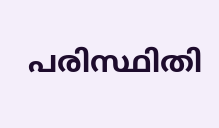പരിസ്ഥിതി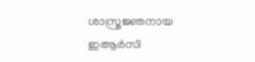ശാസ്ത്രജ്ഞനായ ഇആർസി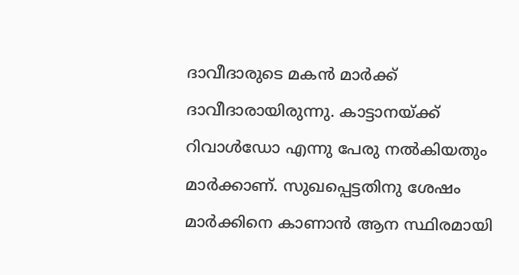ദാവീദാരുടെ മകൻ മാർക്ക് ദാവീദാരായിരുന്നു. കാട്ടാനയ്ക്ക് റിവാൾഡോ എന്നു പേരു നൽകിയതും മാർക്കാണ്. സുഖപ്പെട്ടതിനു ശേഷം മാർക്കിനെ കാണാൻ ആന സ്ഥിരമായി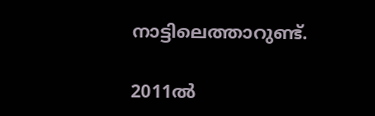നാട്ടിലെത്താറുണ്ട്.

2011ൽ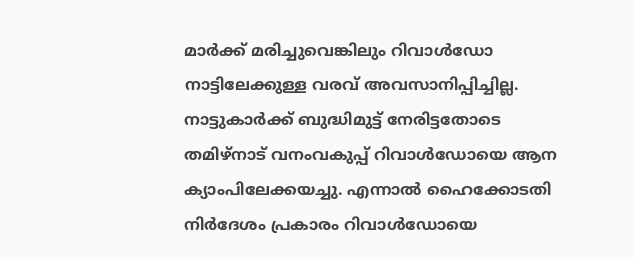മാർക്ക് മരിച്ചുവെങ്കിലും റിവാൾഡോ നാട്ടിലേക്കുള്ള വരവ് അവസാനിപ്പിച്ചില്ല. നാട്ടുകാർക്ക് ബുദ്ധിമുട്ട് നേരിട്ടതോടെ തമിഴ്നാട് വനംവകുപ്പ് റിവാൾഡോയെ ആന ക്യാംപിലേക്കയച്ചു. എന്നാൽ ഹൈക്കോടതി നിർദേശം പ്രകാരം റിവാൾഡോയെ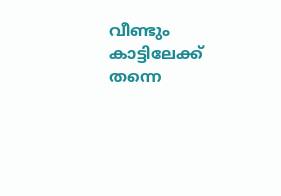വീണ്ടും കാട്ടിലേക്ക് തന്നെ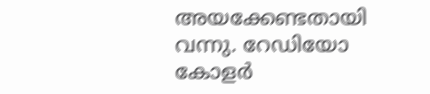അയക്കേണ്ടതായി വന്നു. റേഡിയോ കോളർ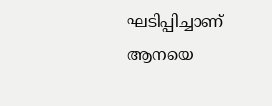ഘടിപ്പിച്ചാണ് ആനയെ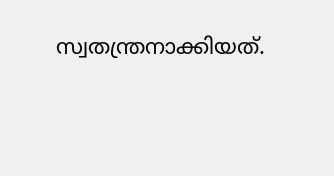സ്വതന്ത്രനാക്കിയത്.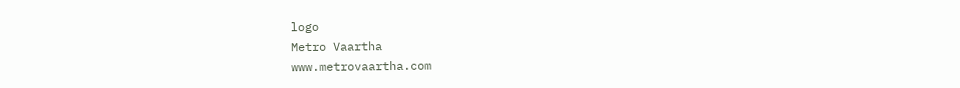logo
Metro Vaartha
www.metrovaartha.com